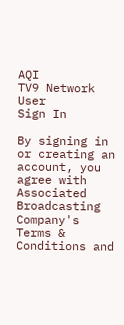AQI
TV9 Network
User
Sign In

By signing in or creating an account, you agree with Associated Broadcasting Company's Terms & Conditions and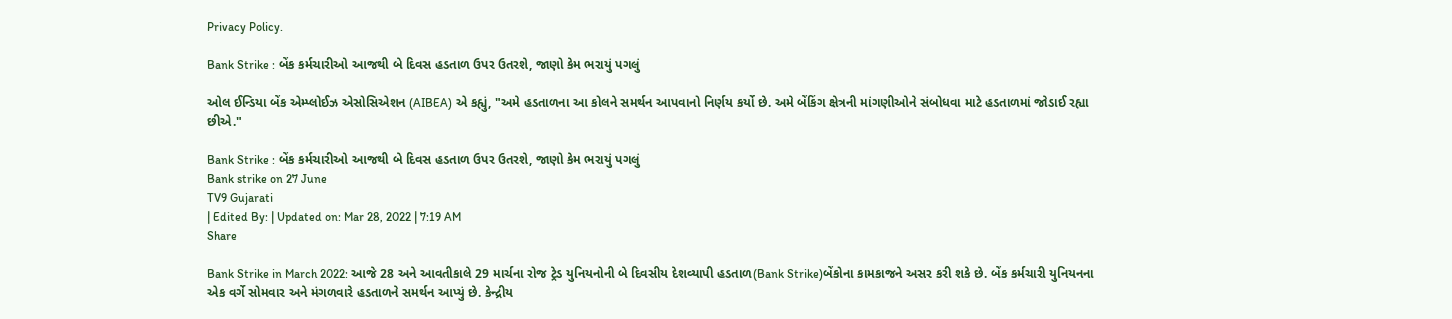Privacy Policy.

Bank Strike : બેંક કર્મચારીઓ આજથી બે દિવસ હડતાળ ઉપર ઉતરશે, જાણો કેમ ભરાયું પગલું

ઓલ ઈન્ડિયા બેંક એમ્પ્લોઈઝ એસોસિએશન (AIBEA) એ કહ્યું, "અમે હડતાળના આ કોલને સમર્થન આપવાનો નિર્ણય કર્યો છે. અમે બેંકિંગ ક્ષેત્રની માંગણીઓને સંબોધવા માટે હડતાળમાં જોડાઈ રહ્યા છીએ."

Bank Strike : બેંક કર્મચારીઓ આજથી બે દિવસ હડતાળ ઉપર ઉતરશે, જાણો કેમ ભરાયું પગલું
Bank strike on 27 June
TV9 Gujarati
| Edited By: | Updated on: Mar 28, 2022 | 7:19 AM
Share

Bank Strike in March 2022: આજે 28 અને આવતીકાલે 29 માર્ચના રોજ ટ્રેડ યુનિયનોની બે દિવસીય દેશવ્યાપી હડતાળ(Bank Strike)બેંકોના કામકાજને અસર કરી શકે છે. બેંક કર્મચારી યુનિયનના એક વર્ગે સોમવાર અને મંગળવારે હડતાળને સમર્થન આપ્યું છે. કેન્દ્રીય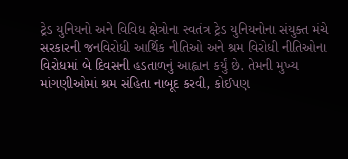ટ્રેડ યુનિયનો અને વિવિધ ક્ષેત્રોના સ્વતંત્ર ટ્રેડ યુનિયનોના સંયુક્ત મંચે સરકારની જનવિરોધી આર્થિક નીતિઓ અને શ્રમ વિરોધી નીતિઓના વિરોધમાં બે દિવસની હડતાળનું આહ્વાન કર્યું છે. તેમની મુખ્ય માંગણીઓમાં શ્રમ સંહિતા નાબૂદ કરવી, કોઈપણ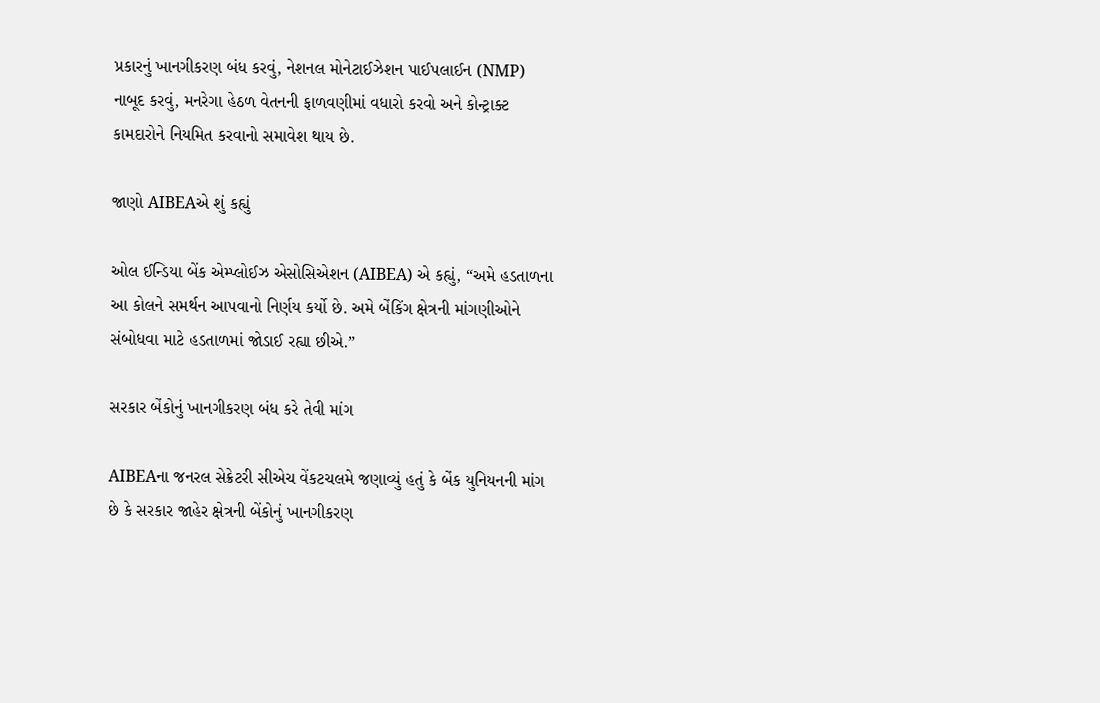પ્રકારનું ખાનગીકરણ બંધ કરવું, નેશનલ મોનેટાઈઝેશન પાઈપલાઈન (NMP) નાબૂદ કરવું, મનરેગા હેઠળ વેતનની ફાળવણીમાં વધારો કરવો અને કોન્ટ્રાક્ટ કામદારોને નિયમિત કરવાનો સમાવેશ થાય છે.

જાણો AIBEAએ શું કહ્યું

ઓલ ઈન્ડિયા બેંક એમ્પ્લોઈઝ એસોસિએશન (AIBEA) એ કહ્યું, “અમે હડતાળના આ કોલને સમર્થન આપવાનો નિર્ણય કર્યો છે. અમે બેંકિંગ ક્ષેત્રની માંગણીઓને સંબોધવા માટે હડતાળમાં જોડાઈ રહ્યા છીએ.”

સરકાર બેંકોનું ખાનગીકરણ બંધ કરે તેવી માંગ

AIBEAના જનરલ સેક્રેટરી સીએચ વેંકટચલમે જણાવ્યું હતું કે બેંક યુનિયનની માંગ છે કે સરકાર જાહેર ક્ષેત્રની બેંકોનું ખાનગીકરણ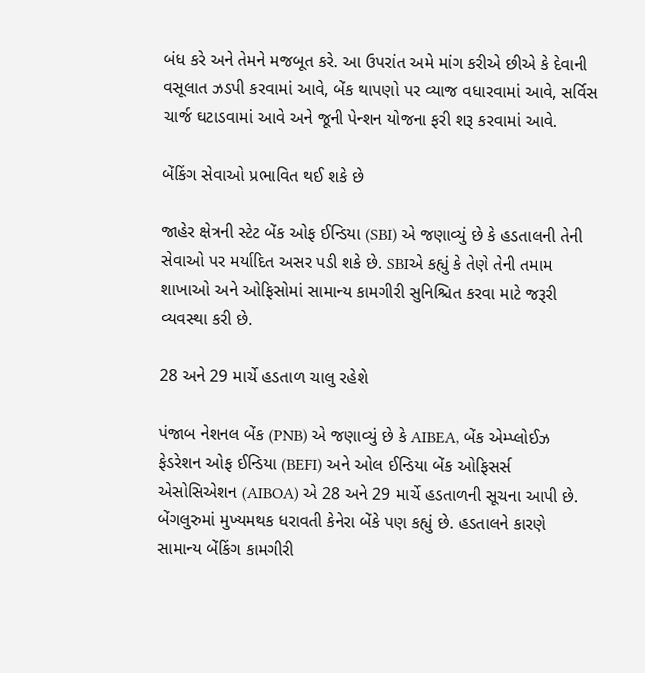બંધ કરે અને તેમને મજબૂત કરે. આ ઉપરાંત અમે માંગ કરીએ છીએ કે દેવાની વસૂલાત ઝડપી કરવામાં આવે, બેંક થાપણો પર વ્યાજ વધારવામાં આવે, સર્વિસ ચાર્જ ઘટાડવામાં આવે અને જૂની પેન્શન યોજના ફરી શરૂ કરવામાં આવે.

બેંકિંગ સેવાઓ પ્રભાવિત થઈ શકે છે

જાહેર ક્ષેત્રની સ્ટેટ બેંક ઓફ ઈન્ડિયા (SBI) એ જણાવ્યું છે કે હડતાલની તેની સેવાઓ પર મર્યાદિત અસર પડી શકે છે. SBIએ કહ્યું કે તેણે તેની તમામ શાખાઓ અને ઓફિસોમાં સામાન્ય કામગીરી સુનિશ્ચિત કરવા માટે જરૂરી વ્યવસ્થા કરી છે.

28 અને 29 માર્ચે હડતાળ ચાલુ રહેશે

પંજાબ નેશનલ બેંક (PNB) એ જણાવ્યું છે કે AIBEA, બેંક એમ્પ્લોઈઝ ફેડરેશન ઓફ ઈન્ડિયા (BEFI) અને ઓલ ઈન્ડિયા બેંક ઓફિસર્સ એસોસિએશન (AIBOA) એ 28 અને 29 માર્ચે હડતાળની સૂચના આપી છે. બેંગલુરુમાં મુખ્યમથક ધરાવતી કેનેરા બેંકે પણ કહ્યું છે. હડતાલને કારણે સામાન્ય બેંકિંગ કામગીરી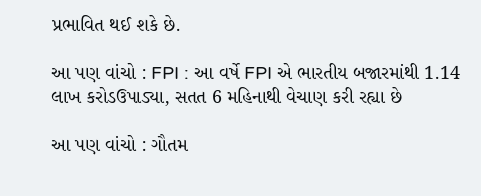પ્રભાવિત થઈ શકે છે.

આ પણ વાંચો : FPI : આ વર્ષે FPI એ ભારતીય બજારમાંથી 1.14 લાખ કરોડઉપાડ્યા, સતત 6 મહિનાથી વેચાણ કરી રહ્યા છે

આ પણ વાંચો : ગૌતમ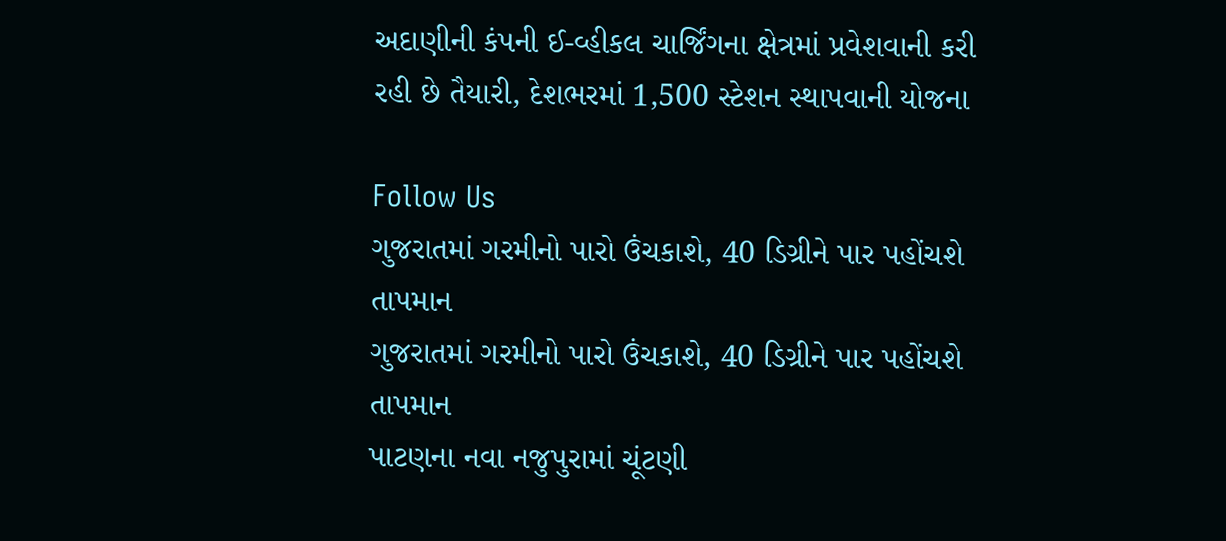અદાણીની કંપની ઈ-વ્હીકલ ચાર્જિંગના ક્ષેત્રમાં પ્રવેશવાની કરી રહી છે તૈયારી, દેશભરમાં 1,500 સ્ટેશન સ્થાપવાની યોજના

Follow Us
ગુજરાતમાં ગરમીનો પારો ઉંચકાશે, 40 ડિગ્રીને પાર પહોંચશે તાપમાન
ગુજરાતમાં ગરમીનો પારો ઉંચકાશે, 40 ડિગ્રીને પાર પહોંચશે તાપમાન
પાટણના નવા નજુપુરામાં ચૂંટણી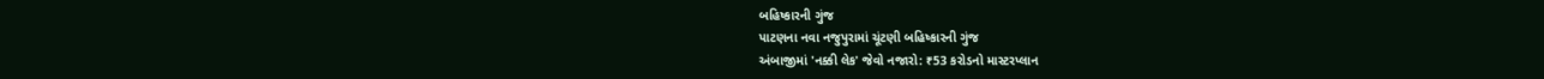બહિષ્કારની ગુંજ
પાટણના નવા નજુપુરામાં ચૂંટણી બહિષ્કારની ગુંજ
અંબાજીમાં 'નક્કી લેક' જેવો નજારો: ₹53 કરોડનો માસ્ટરપ્લાન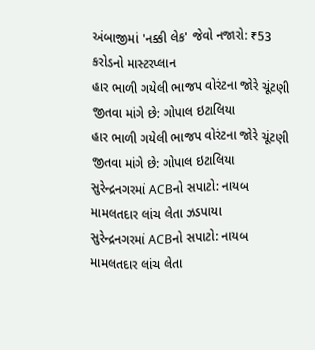અંબાજીમાં 'નક્કી લેક' જેવો નજારો: ₹53 કરોડનો માસ્ટરપ્લાન
હાર ભાળી ગયેલી ભાજપ વોરંટના જોરે ચૂંટણી જીતવા માંગે છે: ગોપાલ ઇટાલિયા
હાર ભાળી ગયેલી ભાજપ વોરંટના જોરે ચૂંટણી જીતવા માંગે છે: ગોપાલ ઇટાલિયા
સુરેન્દ્રનગરમાં ACBનો સપાટો: નાયબ મામલતદાર લાંચ લેતા ઝડપાયા
સુરેન્દ્રનગરમાં ACBનો સપાટો: નાયબ મામલતદાર લાંચ લેતા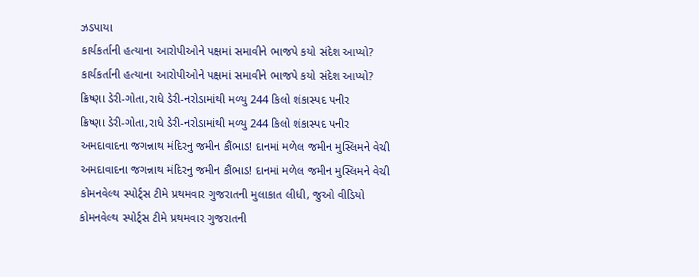ઝડપાયા
કાર્યકર્તાની હત્યાના આરોપીઓને પક્ષમાં સમાવીને ભાજપે કયો સંદેશ આપ્યો?
કાર્યકર્તાની હત્યાના આરોપીઓને પક્ષમાં સમાવીને ભાજપે કયો સંદેશ આપ્યો?
ક્રિષ્ણા ડેરી-ગોતા,રાધે ડેરી-નરોડામાંથી મળ્યુ 244 કિલો શંકાસ્પદ પનીર
ક્રિષ્ણા ડેરી-ગોતા,રાધે ડેરી-નરોડામાંથી મળ્યુ 244 કિલો શંકાસ્પદ પનીર
અમદાવાદના જગન્નાથ મંદિરનુ જમીન કૌંભાડ! દાનમાં મળેલ જમીન મુસ્લિમને વેચી
અમદાવાદના જગન્નાથ મંદિરનુ જમીન કૌંભાડ! દાનમાં મળેલ જમીન મુસ્લિમને વેચી
કોમનવેલ્થ સ્પોર્ટ્સ ટીમે પ્રથમવાર ગુજરાતની મુલાકાત લીધી, જુઓ વીડિયો
કોમનવેલ્થ સ્પોર્ટ્સ ટીમે પ્રથમવાર ગુજરાતની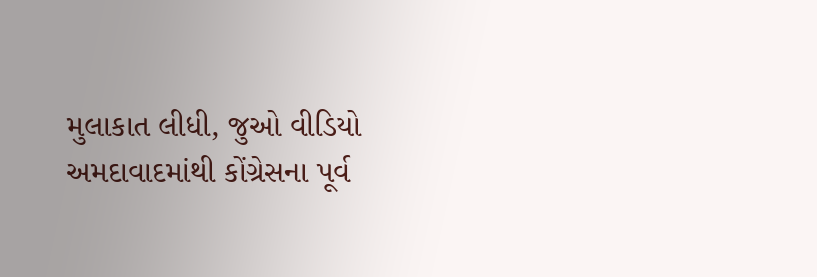મુલાકાત લીધી, જુઓ વીડિયો
અમદાવાદમાંથી કોંગ્રેસના પૂર્વ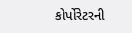કોર્પોરેટરની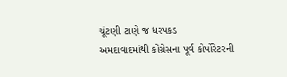ચૂંટણી ટાણે જ ધરપકડ
અમદાવાદમાંથી કોંગ્રેસના પૂર્વ કોર્પોરેટરની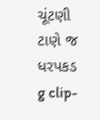ચૂંટણી ટાણે જ ધરપકડ
g clip-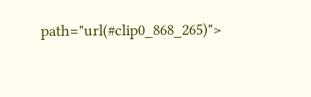path="url(#clip0_868_265)">